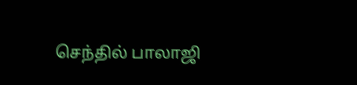செந்தில் பாலாஜி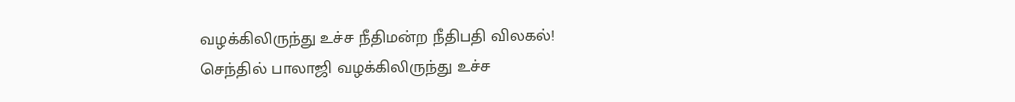வழக்கிலிருந்து உச்ச நீதிமன்ற நீதிபதி விலகல்!
செந்தில் பாலாஜி வழக்கிலிருந்து உச்ச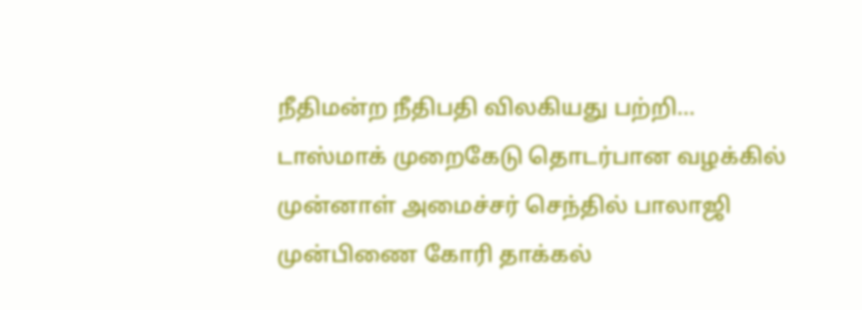நீதிமன்ற நீதிபதி விலகியது பற்றி...
டாஸ்மாக் முறைகேடு தொடர்பான வழக்கில் முன்னாள் அமைச்சர் செந்தில் பாலாஜி முன்பிணை கோரி தாக்கல்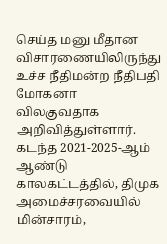செய்த மனு மீதான விசாரணையிலிருந்து உச்ச நீதிமன்ற நீதிபதி மோகனா விலகுவதாக அறிவித்துள்ளார்.
கடந்த 2021-2025-ஆம் ஆண்டு காலகட்டத்தில், திமுக அமைச்சரவையில் மின்சாரம்,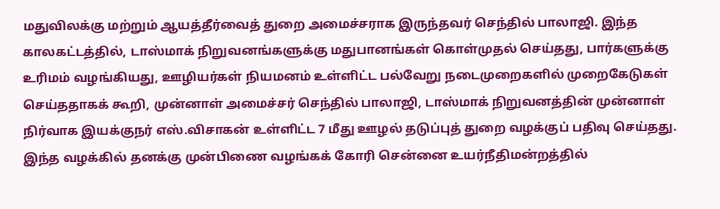மதுவிலக்கு மற்றும் ஆயத்தீர்வைத் துறை அமைச்சராக இருந்தவர் செந்தில் பாலாஜி. இந்த காலகட்டத்தில், டாஸ்மாக் நிறுவனங்களுக்கு மதுபானங்கள் கொள்முதல் செய்தது, பார்களுக்கு உரிமம் வழங்கியது, ஊழியர்கள் நியமனம் உள்ளிட்ட பல்வேறு நடைமுறைகளில் முறைகேடுகள் செய்ததாகக் கூறி, முன்னாள் அமைச்சர் செந்தில் பாலாஜி, டாஸ்மாக் நிறுவனத்தின் முன்னாள் நிர்வாக இயக்குநர் எஸ்.விசாகன் உள்ளிட்ட 7 மீது ஊழல் தடுப்புத் துறை வழக்குப் பதிவு செய்தது.
இந்த வழக்கில் தனக்கு முன்பிணை வழங்கக் கோரி சென்னை உயர்நீதிமன்றத்தில்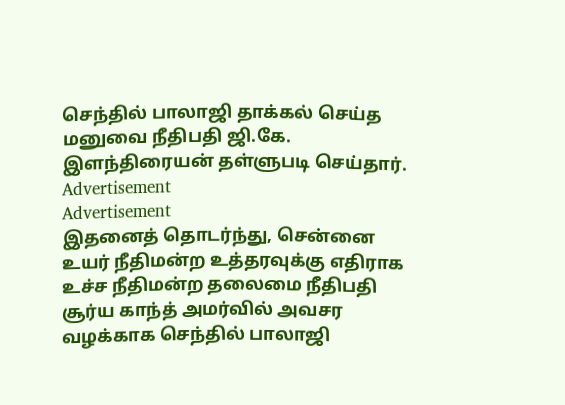செந்தில் பாலாஜி தாக்கல் செய்த மனுவை நீதிபதி ஜி.கே. இளந்திரையன் தள்ளுபடி செய்தார்.
Advertisement
Advertisement
இதனைத் தொடர்ந்து, சென்னை உயர் நீதிமன்ற உத்தரவுக்கு எதிராக உச்ச நீதிமன்ற தலைமை நீதிபதி சூர்ய காந்த் அமர்வில் அவசர வழக்காக செந்தில் பாலாஜி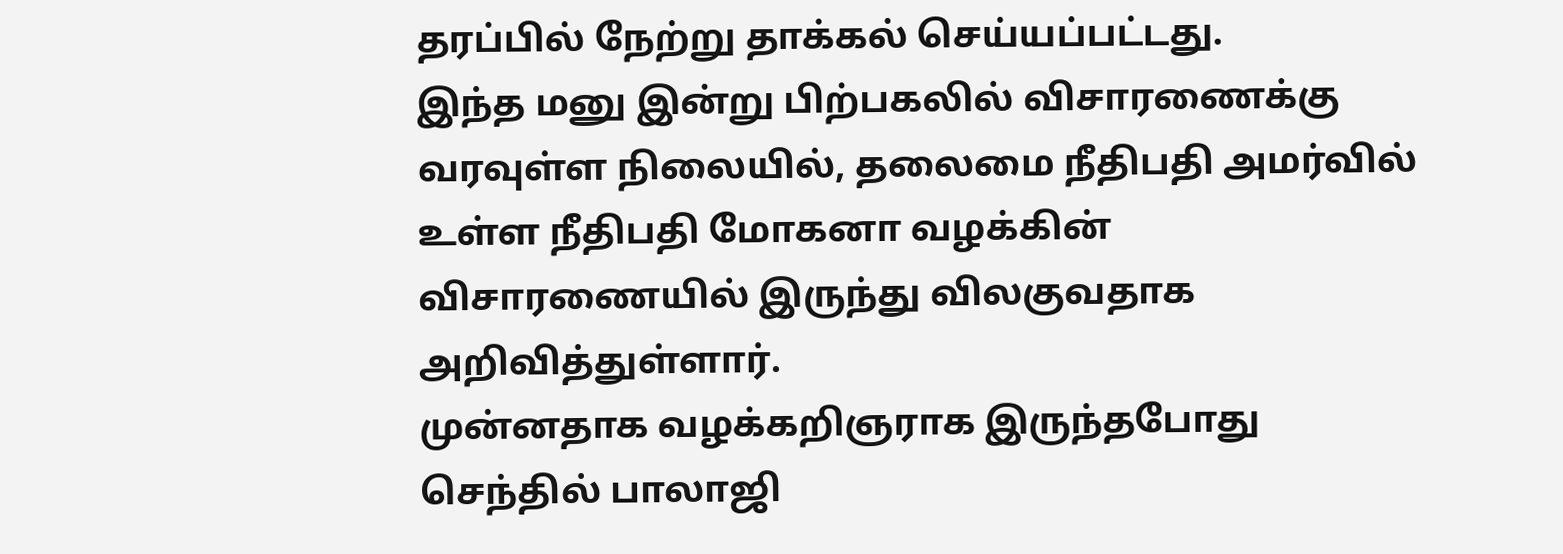தரப்பில் நேற்று தாக்கல் செய்யப்பட்டது.
இந்த மனு இன்று பிற்பகலில் விசாரணைக்கு வரவுள்ள நிலையில், தலைமை நீதிபதி அமர்வில் உள்ள நீதிபதி மோகனா வழக்கின் விசாரணையில் இருந்து விலகுவதாக அறிவித்துள்ளார்.
முன்னதாக வழக்கறிஞராக இருந்தபோது செந்தில் பாலாஜி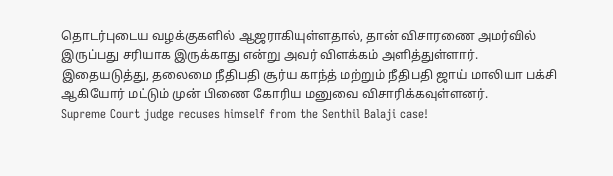தொடர்புடைய வழக்குகளில் ஆஜராகியுள்ளதால், தான் விசாரணை அமர்வில் இருப்பது சரியாக இருக்காது என்று அவர் விளக்கம் அளித்துள்ளார்.
இதையடுத்து, தலைமை நீதிபதி சூர்ய காந்த் மற்றும் நீதிபதி ஜாய் மாலியா பக்சி ஆகியோர் மட்டும் முன் பிணை கோரிய மனுவை விசாரிக்கவுள்ளனர்.
Supreme Court judge recuses himself from the Senthil Balaji case!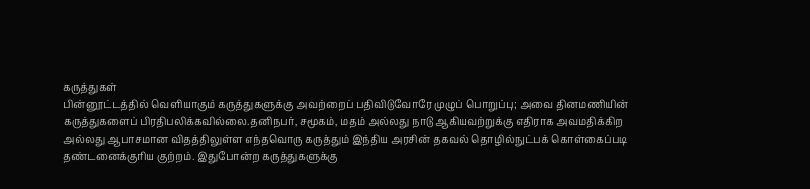கருத்துகள்
பின்னூட்டத்தில் வெளியாகும் கருத்துகளுக்கு அவற்றைப் பதிவிடுவோரே முழுப் பொறுப்பு; அவை தினமணியின் கருத்துகளைப் பிரதிபலிக்கவில்லை.தனிநபர், சமூகம், மதம் அல்லது நாடு ஆகியவற்றுக்கு எதிராக அவமதிக்கிற அல்லது ஆபாசமான விதத்திலுள்ள எந்தவொரு கருத்தும் இந்திய அரசின் தகவல் தொழில்நுட்பக் கொள்கைப்படி தண்டனைக்குரிய குற்றம். இதுபோன்ற கருத்துகளுக்கு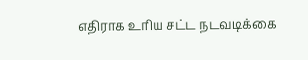எதிராக உரிய சட்ட நடவடிக்கை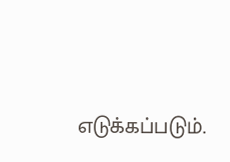எடுக்கப்படும்.